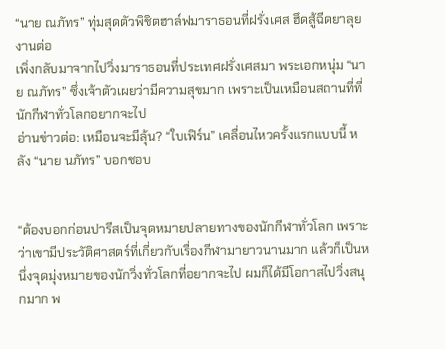“นาย ณภัทร” ทุ่มสุดตัวพิชิตฮาล์ฟมาราธอนที่ฝรั่งเศส ฮึดสู้ฉีดยาลุยงานต่อ
เพิ่งกลับมาจากไปวิ่งมาราธอนที่ประเทศฝรั่งเศสมา พระเอกหนุ่ม “นาย ณภัทร” ซึ่งเจ้าตัวเผยว่ามีความสุขมาก เพราะเป็นเหมือนสถานที่ที่นักกีฬาทั่วโลกอยากจะไป
อ่านข่าวต่อ: เหมือนจะมีลุ้น? “ใบเฟิร์น” เคลื่อนไหวครั้งแรกแบบนี้ หลัง “นาย นภัทร” บอกชอบ


“ต้องบอกก่อนปารีสเป็นจุดหมายปลายทางของนักกีฬาทั่วโลก เพราะว่าเขามีประวัติศาสตร์ที่เกี่ยวกับเรื่องกีฬามายาวนานมาก แล้วก็เป็นหนึ่งจุดมุ่งหมายของนักวิ่งทั่วโลกที่อยากจะไป ผมก็ได้มีโอกาสไปวิ่งสนุกมาก พ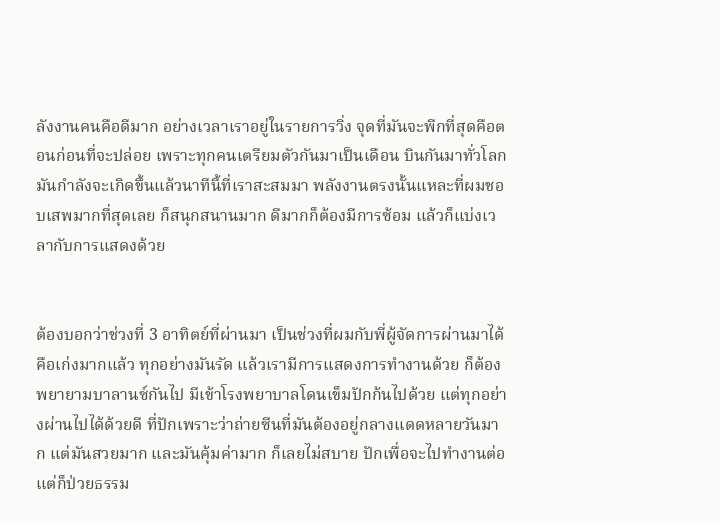ลังงานคนคือดีมาก อย่างเวลาเราอยู่ในรายการวิ่ง จุดที่มันจะพีกที่สุดคือตอนก่อนที่จะปล่อย เพราะทุกคนเตรียมตัวกันมาเป็นเดือน บินกันมาทั่วโลก มันกำลังจะเกิดขึ้นแล้วนาทีนี้ที่เราสะสมมา พลังงานตรงนั้นแหละที่ผมชอบเสพมากที่สุดเลย ก็สนุกสนานมาก ดีมากก็ต้องมีการซ้อม แล้วก็แบ่งเวลากับการแสดงด้วย


ต้องบอกว่าช่วงที่ 3 อาทิตย์ที่ผ่านมา เป็นช่วงที่ผมกับพี่ผู้จัดการผ่านมาได้คือเก่งมากแล้ว ทุกอย่างมันรัด แล้วเรามีการแสดงการทำงานด้วย ก็ต้องพยายามบาลานซ์กันไป มีเข้าโรงพยาบาลโดนเข็มปักก้นไปด้วย แต่ทุกอย่างผ่านไปได้ด้วยดี ที่ปักเพราะว่าถ่ายซีนที่มันต้องอยู่กลางแดดหลายวันมาก แต่มันสวยมาก และมันคุ้มค่ามาก ก็เลยไม่สบาย ปักเพื่อจะไปทำงานต่อ แต่ก็ป่วยธรรม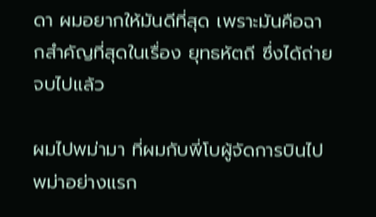ดา ผมอยากให้มันดีที่สุด เพราะมันคือฉากสำคัญที่สุดในเรื่อง ยุทธหัตถี ซึ่งได้ถ่ายจบไปแล้ว

ผมไปพม่ามา ที่ผมกับพี่โบผู้จัดการบินไปพม่าอย่างแรก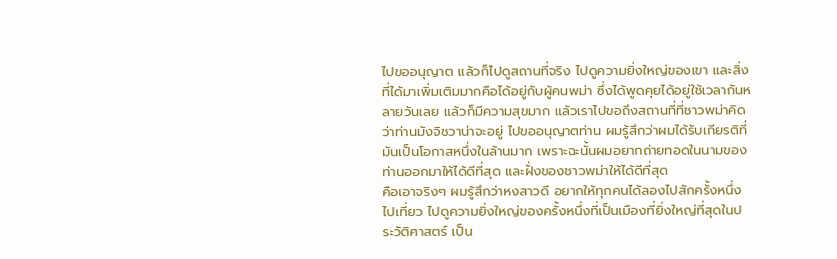ไปขออนุญาต แล้วก็ไปดูสถานที่จริง ไปดูความยิ่งใหญ่ของเขา และสิ่งที่ได้มาเพิ่มเติมมากคือได้อยู่กับผู้คนพม่า ซึ่งได้พูดคุยได้อยู่ใช้เวลากันหลายวันเลย แล้วก็มีความสุขมาก แล้วเราไปขอถึงสถานที่ที่ชาวพม่าคิดว่าท่านมังจิชวาน่าจะอยู่ ไปขออนุญาตท่าน ผมรู้สึกว่าผมได้รับเกียรติที่มันเป็นโอกาสหนึ่งในล้านมาก เพราะฉะนั้นผมอยากถ่ายทอดในนามของท่านออกมาให้ได้ดีที่สุด และฝั่งของชาวพม่าให้ได้ดีที่สุด
คือเอาจริงๆ ผมรู้สึกว่าหงสาวดี อยากให้ทุกคนได้ลองไปสักครั้งหนึ่ง ไปเที่ยว ไปดูความยิ่งใหญ่ของครั้งหนึ่งที่เป็นเมืองที่ยิ่งใหญ่ที่สุดในประวัติศาสตร์ เป็น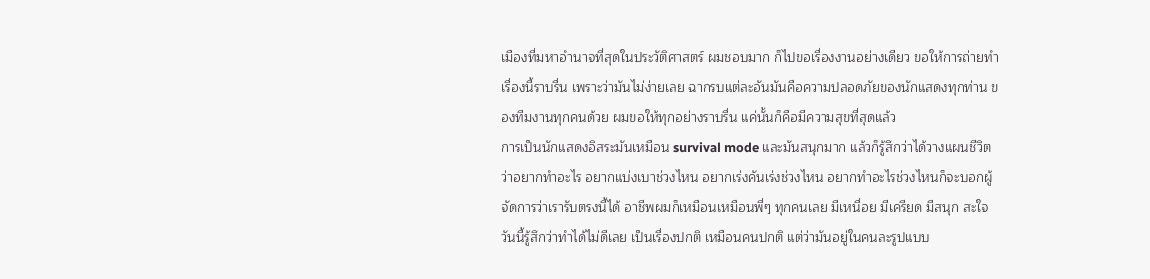เมืองที่มหาอำนาจที่สุดในประวัติศาสตร์ ผมชอบมาก ก็ไปขอเรื่องงานอย่างเดียว ขอให้การถ่ายทำเรื่องนี้ราบรื่น เพราะว่ามันไม่ง่ายเลย ฉากรบแต่ละอันมันคือความปลอดภัยของนักแสดงทุกท่าน ของทีมงานทุกคนด้วย ผมขอให้ทุกอย่างราบรื่น แค่นั้นก็คือมีความสุขที่สุดแล้ว
การเป็นนักแสดงอิสระมันเหมือน survival mode และมันสนุกมาก แล้วก็รู้สึกว่าได้วางแผนชีวิตว่าอยากทำอะไร อยากแบ่งเบาช่วงไหน อยากเร่งคันเร่งช่วงไหน อยากทำอะไรช่วงไหนก็จะบอกผู้จัดการว่าเรารับตรงนี้ได้ อาชีพผมก็เหมือนเหมือนพี่ๆ ทุกคนเลย มีเหนื่อย มีเครียด มีสนุก สะใจ วันนี้รู้สึกว่าทำได้ไม่ดีเลย เป็นเรื่องปกติ เหมือนคนปกติ แต่ว่ามันอยู่ในคนละรูปแบบ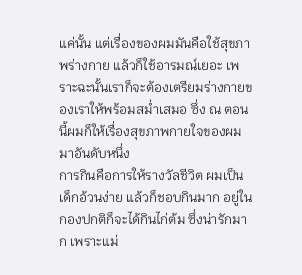แค่นั้น แต่เรื่องของผมมันคือใช้สุขภาพร่างกาย แล้วก็ใช้อารมณ์เยอะ เพราะฉะนั้นเราก็จะต้องเตรียมร่างกายของเราให้พร้อมสม่ำเสมอ ซึ่ง ณ ตอนนี้ผมก็ให้เรื่องสุขภาพกายใจของผมมาอันดับหนึ่ง
การกินคือการให้รางวัลชีวิต ผมเป็นเด็กอ้วนง่าย แล้วก็ชอบกินมาก อยู่ในกองปกติก็จะได้กินไก่ต้ม ซึ่งน่ารักมาก เพราะแม่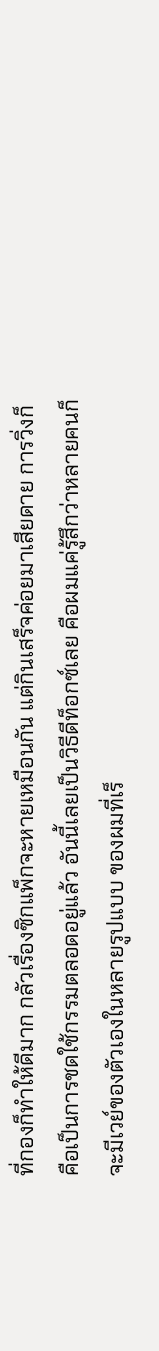ที่กองก็ทำให้ดีมาก กลัวเรื่องซิกแพ็กจะหายเหมือนกัน แต่กินเสร็จค่อยมาเสียดาย การวิ่งก็คือเป็นการชดใช้กรรมตลอดอยู่แล้ว อันนี้เลยเป็นวิธีดีท็อกซ์เลย คือผมแค่รู้สึกว่าหลายคนก็จะมีเวย์ของตัวเองในหลายรูปแบบ ของผมที่เร็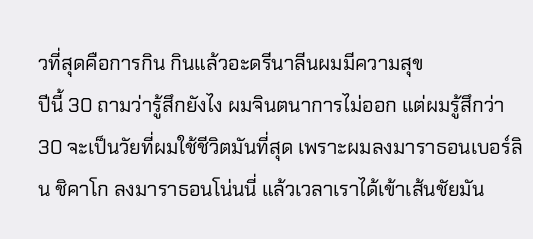วที่สุดคือการกิน กินแล้วอะดรีนาลีนผมมีความสุข
ปีนี้ 30 ถามว่ารู้สึกยังไง ผมจินตนาการไม่ออก แต่ผมรู้สึกว่า 30 จะเป็นวัยที่ผมใช้ชีวิตมันที่สุด เพราะผมลงมาราธอนเบอร์ลิน ชิคาโก ลงมาราธอนโน่นนี่ แล้วเวลาเราได้เข้าเส้นชัยมัน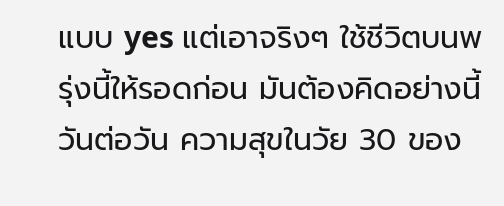แบบ yes แต่เอาจริงๆ ใช้ชีวิตบนพรุ่งนี้ให้รอดก่อน มันต้องคิดอย่างนี้วันต่อวัน ความสุขในวัย 30 ของ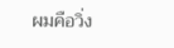ผมคือวิ่ง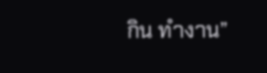กิน ทำงาน”